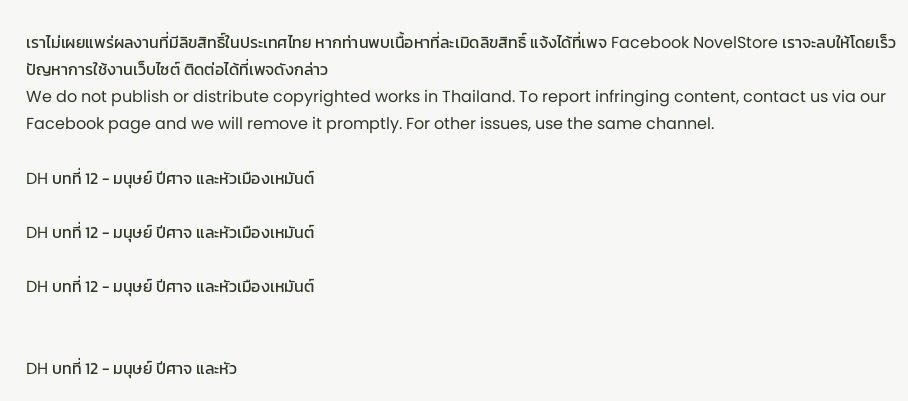เราไม่เผยแพร่ผลงานที่มีลิขสิทธิ์ในประเทศไทย หากท่านพบเนื้อหาที่ละเมิดลิขสิทธิ์ แจ้งได้ที่เพจ Facebook NovelStore เราจะลบให้โดยเร็ว
ปัญหาการใช้งานเว็บไซต์ ติดต่อได้ที่เพจดังกล่าว
We do not publish or distribute copyrighted works in Thailand. To report infringing content, contact us via our Facebook page and we will remove it promptly. For other issues, use the same channel.

DH บทที่ 12 - มนุษย์ ปีศาจ และหัวเมืองเหมันต์

DH บทที่ 12 - มนุษย์ ปีศาจ และหัวเมืองเหมันต์

DH บทที่ 12 - มนุษย์ ปีศาจ และหัวเมืองเหมันต์


DH บทที่ 12 - มนุษย์ ปีศาจ และหัว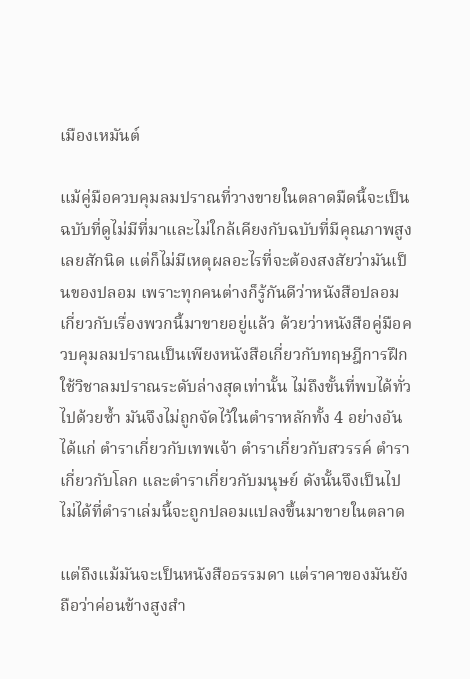เมืองเหมันต์

แม้คู่มือควบคุมลมปราณที่วางขายในตลาดมืดนี้จะเป็นฉบับที่ดูไม่มีที่มาและไม่ใกล้เคียงกับฉบับที่มีคุณภาพสูงเลยสักนิด แต่ก็ไม่มีเหตุผลอะไรที่จะต้องสงสัยว่ามันเป็นของปลอม เพราะทุกคนต่างก็รู้กันดีว่าหนังสือปลอมเกี่ยวกับเรื่องพวกนี้มาขายอยู่แล้ว ด้วยว่าหนังสือคู่มือควบคุมลมปราณเป็นเพียงหนังสือเกี่ยวกับทฤษฎีการฝึกใช้วิชาลมปราณระดับล่างสุดเท่านั้น ไม่ถึงขั้นที่พบได้ทั่วไปด้วยซ้ำ มันจึงไม่ถูกจัดไว้ในตำราหลักทั้ง 4 อย่างอันได้แก่ ตำราเกี่ยวกับเทพเจ้า ตำราเกี่ยวกับสวรรค์ ตำราเกี่ยวกับโลก และตำราเกี่ยวกับมนุษย์ ดังนั้นจึงเป็นไปไม่ได้ที่ตำราเล่มนี้จะถูกปลอมแปลงขึ้นมาขายในตลาด

แต่ถึงแม้มันจะเป็นหนังสือธรรมดา แต่ราคาของมันยังถือว่าค่อนข้างสูงสำ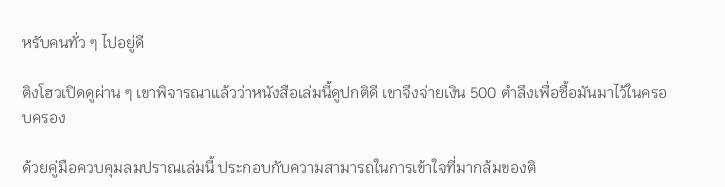หรับคนทั่ว ๆ ไปอยู่ดี

ติงโฮวเปิดดูผ่าน ๆ เขาพิจารณาแล้วว่าหนังสือเล่มนี้ดูปกติดี เขาจึงจ่ายเงิน 500 ตำลึงเพื่อซื้อมันมาไว้ในครอบครอง

ด้วยคู่มือควบคุมลมปราณเล่มนี้ ประกอบกับความสามารถในการเข้าใจที่มากล้มของติ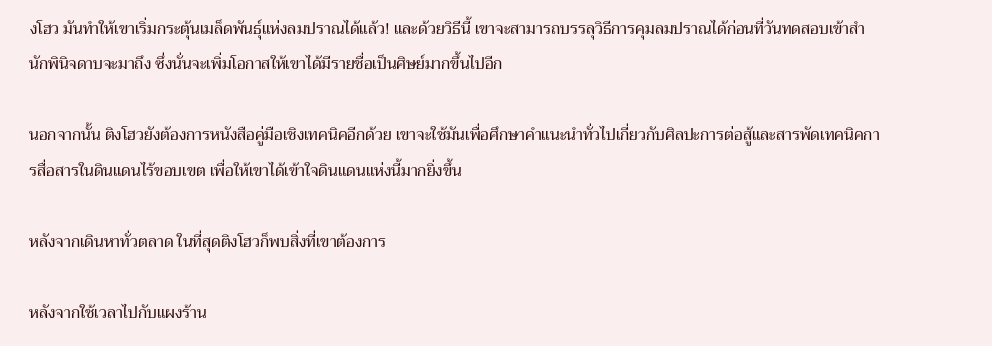งโฮว มันทำให้เขาเริ่มกระตุ้นเมล็ดพันธุ์แห่งลมปราณได้แล้ว! และด้วยวิธีนี้ เขาจะสามารถบรรลุวิธีการคุมลมปราณได้ก่อนที่วันทดสอบเข้าสำนักพินิจดาบจะมาถึง ซึ่งนั่นจะเพิ่มโอกาสให้เขาได้มีรายชื่อเป็นศิษย์มากขึ้นไปอีก

นอกจากนั้น ติงโฮวยังต้องการหนังสือคู่มือเชิงเทคนิคอีกด้วย เขาจะใช้มันเพื่อศึกษาคำแนะนำทั่วไปเกี่ยวกับศิลปะการต่อสู้และสารพัดเทคนิคการสื่อสารในดินแดนไร้ขอบเขต เพื่อให้เขาได้เข้าใจดินแดนแห่งนี้มากยิ่งขึ้น

หลังจากเดินหาทั่วตลาด ในที่สุดติงโฮวก็พบสิ่งที่เขาต้องการ

หลังจากใช้เวลาไปกับแผงร้าน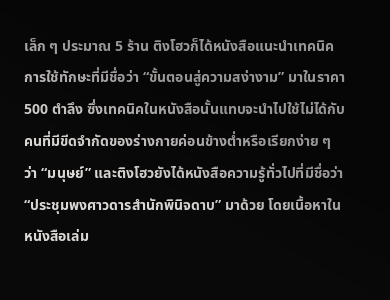เล็ก ๆ ประมาณ 5 ร้าน ติงโฮวก็ได้หนังสือแนะนำเทคนิคการใช้ทักษะที่มีชื่อว่า “ขั้นตอนสู่ความสง่างาม” มาในราคา 500 ตำลึง ซึ่งเทคนิคในหนังสือนั้นแทบจะนำไปใช้ไม่ได้กับคนที่มีขีดจำกัดของร่างกายค่อนข้างต่ำหรือเรียกง่าย ๆ ว่า “มนุษย์” และติงโฮวยังได้หนังสือความรู้ทั่วไปที่มีชื่อว่า “ประชุมพงศาวดารสำนักพินิจดาบ” มาด้วย โดยเนื้อหาในหนังสือเล่ม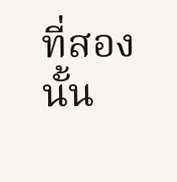ที่สองนั้น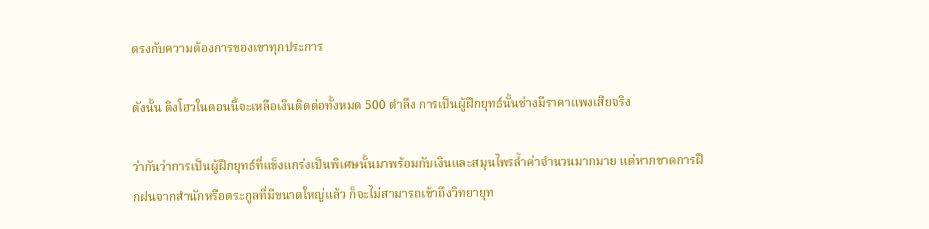ตรงกับความต้องการของเขาทุกประการ

ดังนั้น ติงโฮวในตอนนี้จะเหลือเงินติดต่อทั้งหมด 500 ตำลึง การเป็นผู้ฝึกยุทธ์นั้นช่างมีราคาแพงเสียจริง

ว่ากันว่าการเป็นผู้ฝึกยุทธ์ที่แข็งแกร่งเป็นพิเศษนั้นมาพร้อมกับเงินและสมุนไพรล้ำค่าจำนวนมากมาย แต่หากขาดการฝึกฝนจากสำนักหรือตระกูลที่มีขนาดใหญ่แล้ว ก็จะไม่สามารถเข้าถึงวิทยายุท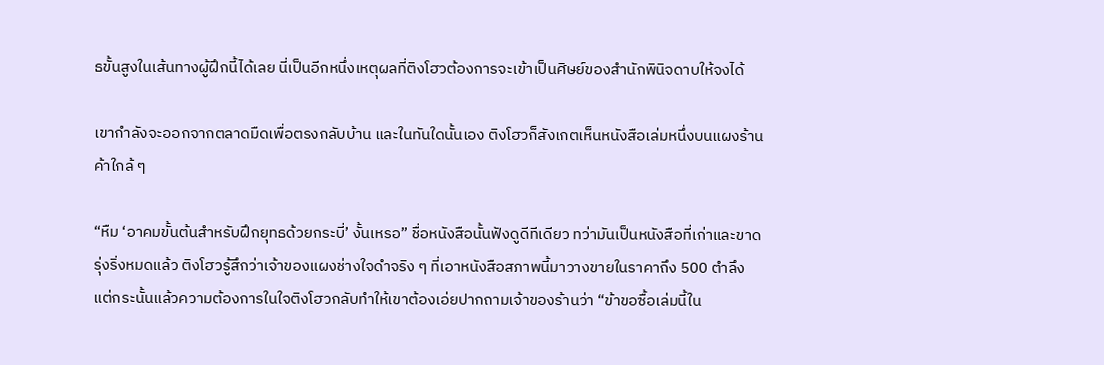ธขั้นสูงในเส้นทางผู้ฝึกนี้ได้เลย นี่เป็นอีกหนึ่งเหตุผลที่ติงโฮวต้องการจะเข้าเป็นศิษย์ของสำนักพินิจดาบให้จงได้

เขากำลังจะออกจากตลาดมืดเพื่อตรงกลับบ้าน และในทันใดนั้นเอง ติงโฮวก็สังเกตเห็นหนังสือเล่มหนึ่งบนแผงร้านค้าใกล้ ๆ

“หืม ‘อาคมขั้นต้นสำหรับฝึกยุทธด้วยกระบี่’ งั้นเหรอ” ชื่อหนังสือนั้นฟังดูดีทีเดียว ทว่ามันเป็นหนังสือที่เก่าและขาดรุ่งริ่งหมดแล้ว ติงโฮวรู้สึกว่าเจ้าของแผงช่างใจดำจริง ๆ ที่เอาหนังสือสภาพนี้มาวางขายในราคาถึง 500 ตำลึง แต่กระนั้นแล้วความต้องการในใจติงโฮวกลับทำให้เขาต้องเอ่ยปากถามเจ้าของร้านว่า “ข้าขอซื้อเล่มนี้ใน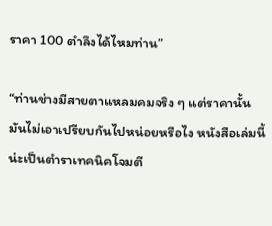ราคา 100 ตำลึงได้ไหมท่าน”

“ท่านช่างมีสายตาแหลมคมจริง ๆ แต่ราคานั้นมันไม่เอาเปรียบกันไปหน่อยหรือไง หนังสือเล่มนี้น่ะเป็นตำราเทคนิคโจมตี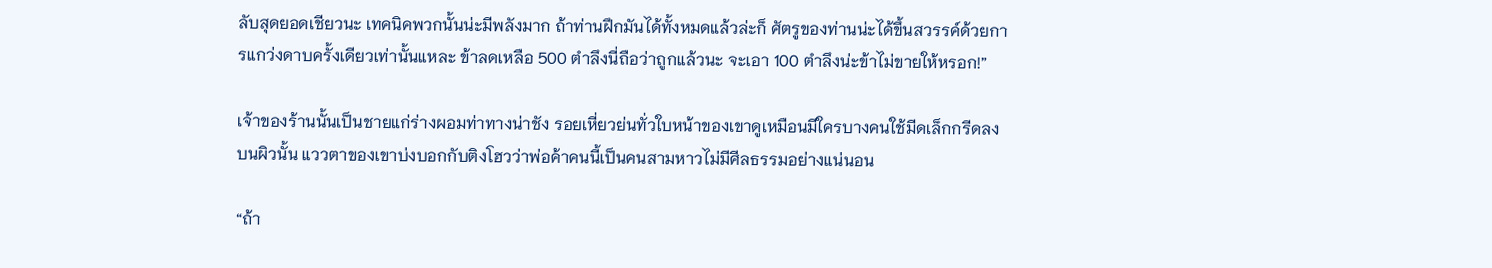ลับสุดยอดเชียวนะ เทคนิคพวกนั้นน่ะมีพลังมาก ถ้าท่านฝึกมันได้ทั้งหมดแล้วล่ะก็ ศัตรูของท่านน่ะได้ขึ้นสวรรค์ด้วยการแกว่งดาบครั้งเดียวเท่านั้นแหละ ข้าลดเหลือ 500 ตำลึงนี่ถือว่าถูกแล้วนะ จะเอา 100 ตำลึงน่ะข้าไม่ขายให้หรอก!”

เจ้าของร้านนั้นเป็นชายแก่ร่างผอมท่าทางน่าชัง รอยเหี่ยวย่นทั่วใบหน้าของเขาดูเหมือนมีใครบางคนใช้มีดเล็กกรีดลงบนผิวนั้น แววตาของเขาบ่งบอกกับติงโฮวว่าพ่อค้าคนนี้เป็นคนสามหาวไม่มีศีลธรรมอย่างแน่นอน

“ถ้า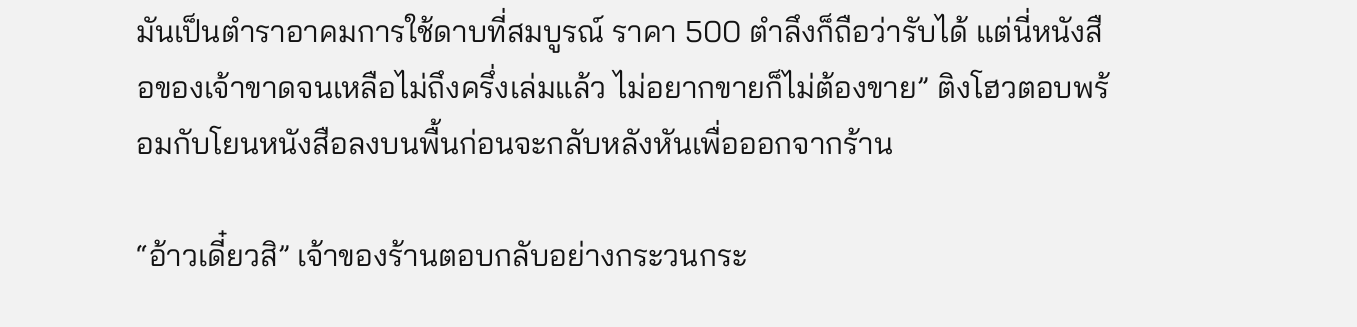มันเป็นตำราอาคมการใช้ดาบที่สมบูรณ์ ราคา 500 ตำลึงก็ถือว่ารับได้ แต่นี่หนังสือของเจ้าขาดจนเหลือไม่ถึงครึ่งเล่มแล้ว ไม่อยากขายก็ไม่ต้องขาย” ติงโฮวตอบพร้อมกับโยนหนังสือลงบนพื้นก่อนจะกลับหลังหันเพื่อออกจากร้าน

“อ้าวเดี๋ยวสิ” เจ้าของร้านตอบกลับอย่างกระวนกระ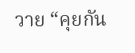วาย “คุยกัน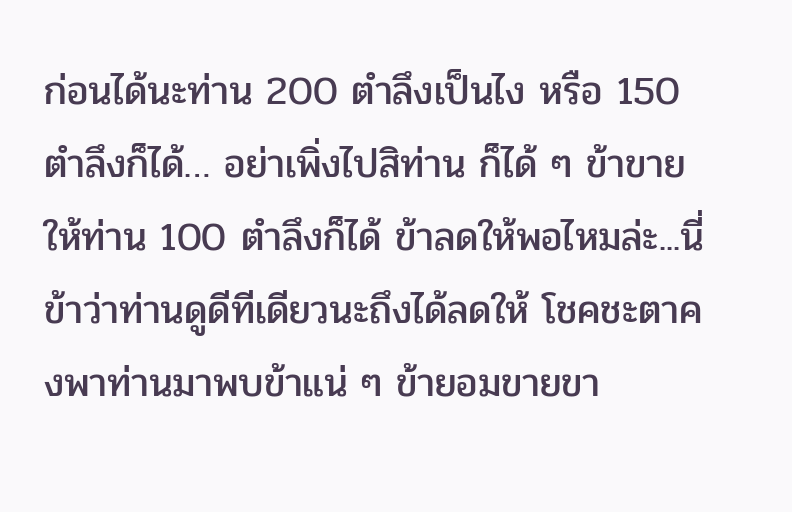ก่อนได้นะท่าน 200 ตำลึงเป็นไง หรือ 150 ตำลึงก็ได้… อย่าเพิ่งไปสิท่าน ก็ได้ ๆ ข้าขายให้ท่าน 100 ตำลึงก็ได้ ข้าลดให้พอไหมล่ะ...นี่ข้าว่าท่านดูดีทีเดียวนะถึงได้ลดให้ โชคชะตาคงพาท่านมาพบข้าแน่ ๆ ข้ายอมขายขา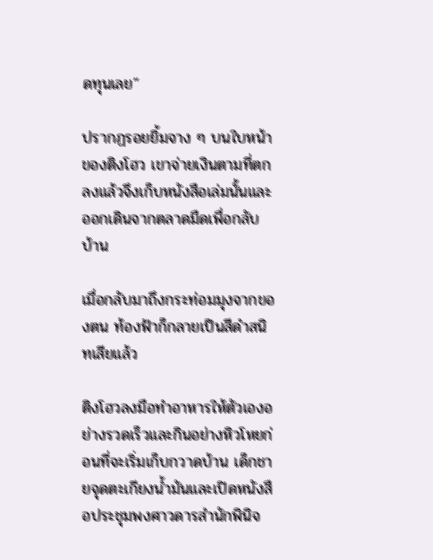ดทุนเลย”

ปรากฏรอยยิ้มจาง ๆ บนใบหน้าของติงโฮว เขาจ่ายเงินตามที่ตกลงแล้วจึงเก็บหนังสือเล่มนั้นและออกเดินจากตลาดมืดเพื่อกลับบ้าน

เมื่อกลับมาถึงกระท่อมมุงจากของตน ท้องฟ้าก็กลายเป็นสีดำสนิทเสียแล้ว

ติงโฮวลงมือทำอาหารให้ตัวเองอย่างรวดเร็วและกินอย่างหิวโหยก่อนที่จะเริ่มเก็บกวาดบ้าน เด็กชายจุดตะเกียงน้ำมันและเปิดหนังสือประชุมพงศาวดารสำนักพินิจ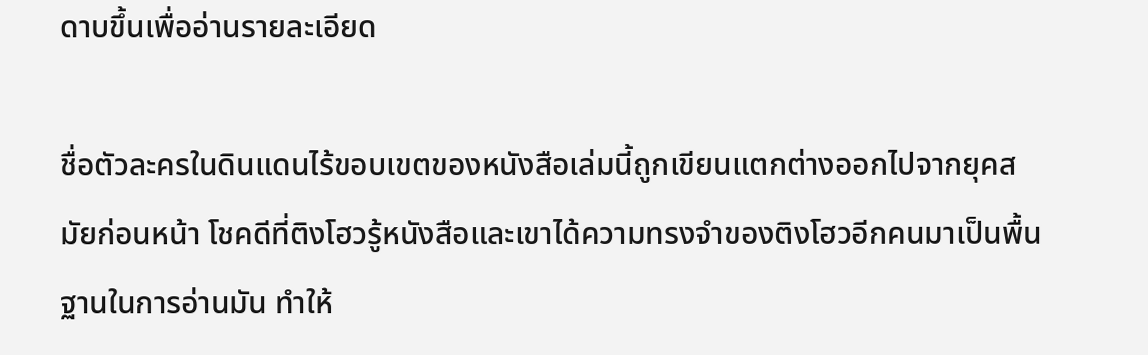ดาบขึ้นเพื่ออ่านรายละเอียด

ชื่อตัวละครในดินแดนไร้ขอบเขตของหนังสือเล่มนี้ถูกเขียนแตกต่างออกไปจากยุคสมัยก่อนหน้า โชคดีที่ติงโฮวรู้หนังสือและเขาได้ความทรงจำของติงโฮวอีกคนมาเป็นพื้นฐานในการอ่านมัน ทำให้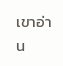เขาอ่าน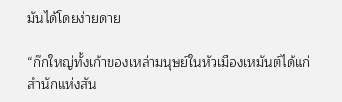มันได้โดยง่ายดาย

“ก๊กใหญ่ทั้งเก้าของเหล่ามนุษย์ในหัวเมืองเหมันต์ได้แก่ สำนักแห่งสัน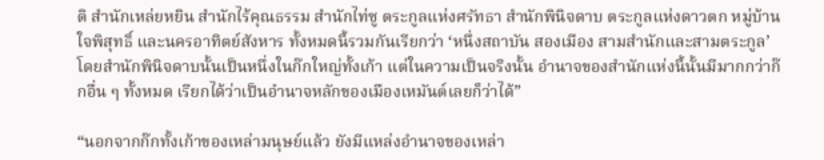ติ สำนักเหล่ยหยิน สำนักไร้คุณธรรม สำนักไท่ซู ตระกูลแห่งศรัทธา สำนักพินิจดาบ ตระกูลแห่งดาวตก หมู่บ้านใจพิสุทธิ์ และนครอาทิตย์สังหาร ทั้งหมดนี้รวมกันเรียกว่า ‘หนึ่งสถาบัน สองเมือง สามสำนักและสามตระกูล’ โดยสำนักพินิจดาบนั้นเป็นหนึ่งในก๊กใหญ่ทั้งเก้า แต่ในความเป็นจริงนั้น อำนาจของสำนักแห่งนี้นั้นมีมากกว่าก๊กอื่น ๆ ทั้งหมด เรียกได้ว่าเป็นอำนาจหลักของเมืองเหมันต์เลยก็ว่าได้”

“นอกจากก๊กทั้งเก้าของเหล่ามนุษย์แล้ว ยังมีแหล่งอำนาจของเหล่า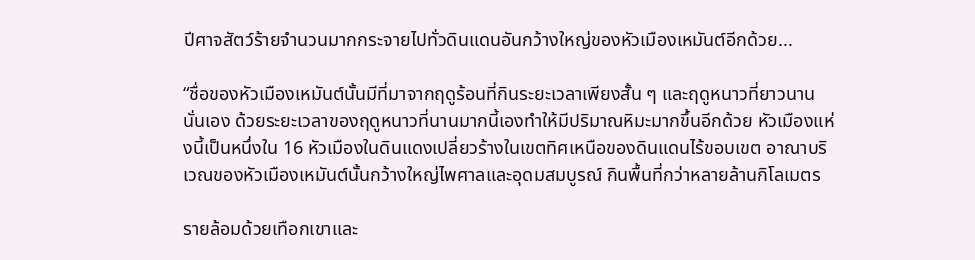ปีศาจสัตว์ร้ายจำนวนมากกระจายไปทั่วดินแดนอันกว้างใหญ่ของหัวเมืองเหมันต์อีกด้วย...

“ชื่อของหัวเมืองเหมันต์นั้นมีที่มาจากฤดูร้อนที่กินระยะเวลาเพียงสั้น ๆ และฤดูหนาวที่ยาวนานนั่นเอง ด้วยระยะเวลาของฤดูหนาวที่นานมากนี้เองทำให้มีปริมาณหิมะมากขึ้นอีกด้วย หัวเมืองแห่งนี้เป็นหนึ่งใน 16 หัวเมืองในดินแดงเปลี่ยวร้างในเขตทิศเหนือของดินแดนไร้ขอบเขต อาณาบริเวณของหัวเมืองเหมันต์นั้นกว้างใหญ่ไพศาลและอุดมสมบูรณ์ กินพื้นที่กว่าหลายล้านกิโลเมตร

รายล้อมด้วยเทือกเขาและ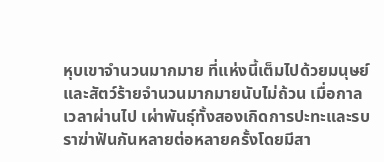หุบเขาจำนวนมากมาย ที่แห่งนี้เต็มไปด้วยมนุษย์และสัตว์ร้ายจำนวนมากมายนับไม่ถ้วน เมื่อกาลเวลาผ่านไป เผ่าพันธุ์ทั้งสองเกิดการปะทะและรบราฆ่าฟันกันหลายต่อหลายครั้งโดยมีสา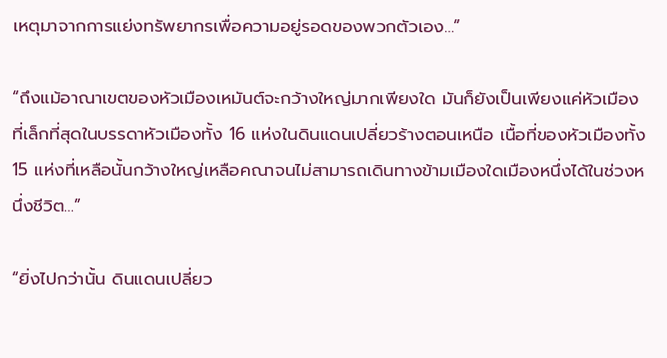เหตุมาจากการแย่งทรัพยากรเพื่อความอยู่รอดของพวกตัวเอง…”

“ถึงแม้อาณาเขตของหัวเมืองเหมันต์จะกว้างใหญ่มากเพียงใด มันก็ยังเป็นเพียงแค่หัวเมืองที่เล็กที่สุดในบรรดาหัวเมืองทั้ง 16 แห่งในดินแดนเปลี่ยวร้างตอนเหนือ เนื้อที่ของหัวเมืองทั้ง 15 แห่งที่เหลือนั้นกว้างใหญ่เหลือคณาจนไม่สามารถเดินทางข้ามเมืองใดเมืองหนึ่งได้ในช่วงหนึ่งชีวิต…”

“ยิ่งไปกว่านั้น ดินแดนเปลี่ยว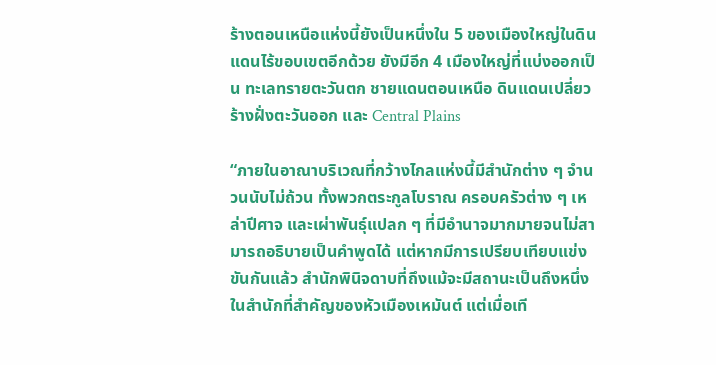ร้างตอนเหนือแห่งนี้ยังเป็นหนึ่งใน 5 ของเมืองใหญ่ในดินแดนไร้ขอบเขตอีกด้วย ยังมีอีก 4 เมืองใหญ่ที่แบ่งออกเป็น ทะเลทรายตะวันตก ชายแดนตอนเหนือ ดินแดนเปลี่ยวร้างฝั่งตะวันออก และ Central Plains

“ภายในอาณาบริเวณที่กว้างไกลแห่งนี้มีสำนักต่าง ๆ จำนวนนับไม่ถ้วน ทั้งพวกตระกูลโบราณ ครอบครัวต่าง ๆ เหล่าปีศาจ และเผ่าพันธุ์แปลก ๆ ที่มีอำนาจมากมายจนไม่สามารถอธิบายเป็นคำพูดได้ แต่หากมีการเปรียบเทียบแข่งขันกันแล้ว สำนักพินิจดาบที่ถึงแม้จะมีสถานะเป็นถึงหนึ่งในสำนักที่สำคัญของหัวเมืองเหมันต์ แต่เมื่อเที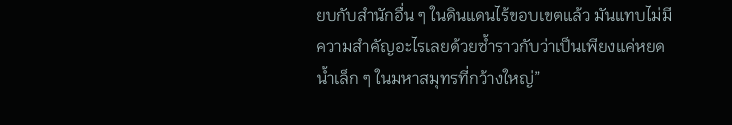ยบกับสำนักอื่น ๆ ในดินแดนไร้ขอบเขตแล้ว มันแทบไม่มีความสำคัญอะไรเลยด้วยซ้ำราวกับว่าเป็นเพียงแค่หยดน้ำเล็ก ๆ ในมหาสมุทรที่กว้างใหญ่”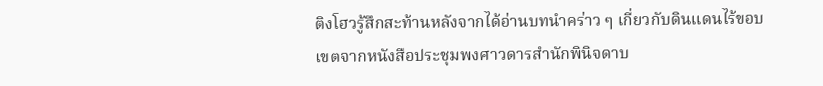ติงโฮวรู้สึกสะท้านหลังจากได้อ่านบทนำคร่าว ๆ เกี่ยวกับดินแดนไร้ขอบเขตจากหนังสือประชุมพงศาวดารสำนักพินิจดาบ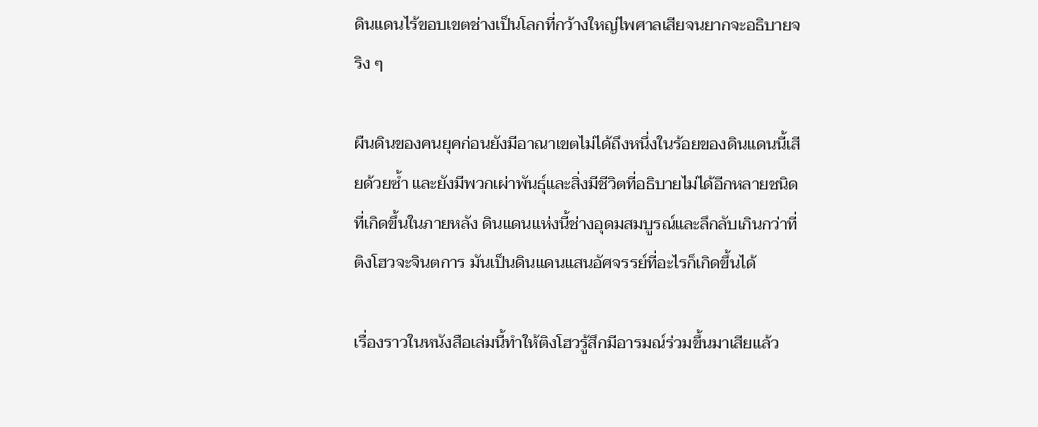ดินแดนไร้ขอบเขตช่างเป็นโลกที่กว้างใหญ่ไพศาลเสียจนยากจะอธิบายจริง ๆ

ผืนดินของคนยุคก่อนยังมีอาณาเขตไม่ได้ถึงหนึ่งในร้อยของดินแดนนี้เสียด้วยซ้ำ และยังมีพวกเผ่าพันธุ์และสิ่งมีชีวิตที่อธิบายไม่ได้อีกหลายชนิดที่เกิดขึ้นในภายหลัง ดินแดนแห่งนี้ช่างอุดมสมบูรณ์และลึกลับเกินกว่าที่ติงโฮวจะจินตการ มันเป็นดินแดนแสนอัศจรรย์ที่อะไรก็เกิดขึ้นได้

เรื่องราวในหนังสือเล่มนี้ทำให้ติงโฮวรู้สึกมีอารมณ์ร่วมขึ้นมาเสียแล้ว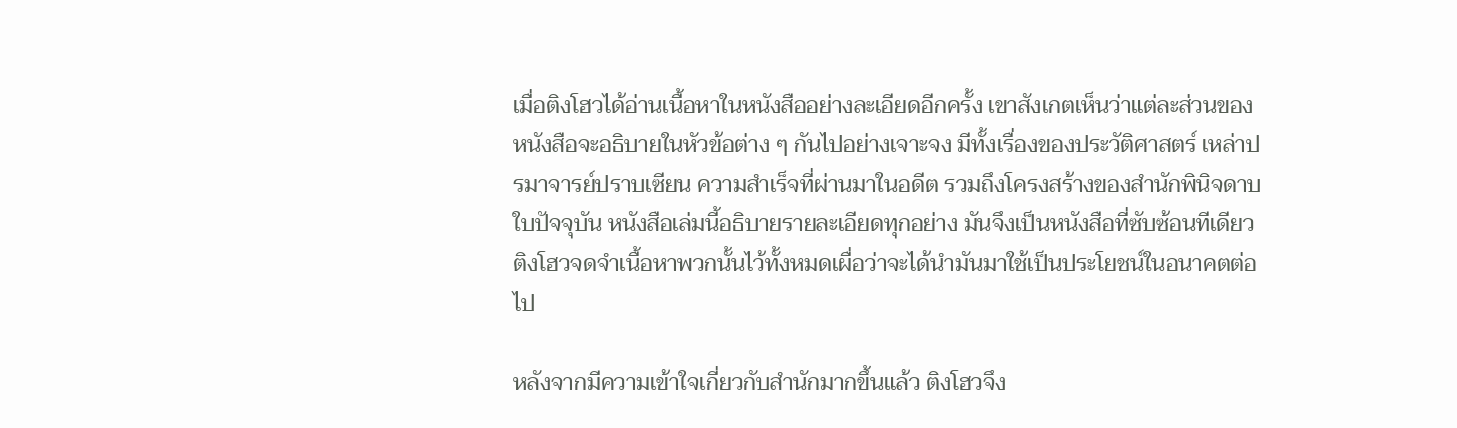เมื่อติงโฮวได้อ่านเนื้อหาในหนังสืออย่างละเอียดอีกครั้ง เขาสังเกตเห็นว่าแต่ละส่วนของหนังสือจะอธิบายในหัวข้อต่าง ๆ กันไปอย่างเจาะจง มีทั้งเรื่องของประวัติศาสตร์ เหล่าปรมาจารย์ปราบเซียน ความสำเร็จที่ผ่านมาในอดีต รวมถึงโครงสร้างของสำนักพินิจดาบใบปัจจุบัน หนังสือเล่มนี้อธิบายรายละเอียดทุกอย่าง มันจึงเป็นหนังสือที่ซับซ้อนทีเดียว ติงโฮวจดจำเนื้อหาพวกนั้นไว้ทั้งหมดเผื่อว่าจะได้นำมันมาใช้เป็นประโยชน์ในอนาคตต่อไป

หลังจากมีความเข้าใจเกี่ยวกับสำนักมากขึ้นแล้ว ติงโฮวจึง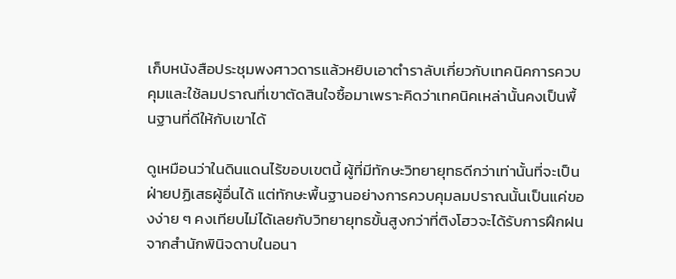เก็บหนังสือประชุมพงศาวดารแล้วหยิบเอาตำราลับเกี่ยวกับเทคนิคการควบคุมและใช้ลมปราณที่เขาตัดสินใจซื้อมาเพราะคิดว่าเทคนิคเหล่านั้นคงเป็นพื้นฐานที่ดีให้กับเขาได้

ดูเหมือนว่าในดินแดนไร้ขอบเขตนี้ ผู้ที่มีทักษะวิทยายุทธดีกว่าเท่านั้นที่จะเป็นฝ่ายปฏิเสธผู้อื่นได้ แต่ทักษะพื้นฐานอย่างการควบคุมลมปราณนั้นเป็นแค่ของง่าย ๆ คงเทียบไม่ได้เลยกับวิทยายุทธขั้นสูงกว่าที่ติงโฮวจะได้รับการฝึกฝนจากสำนักพินิจดาบในอนา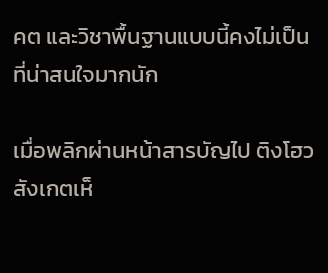คต และวิชาพื้นฐานแบบนี้คงไม่เป็นที่น่าสนใจมากนัก

เมื่อพลิกผ่านหน้าสารบัญไป ติงโฮวสังเกตเห็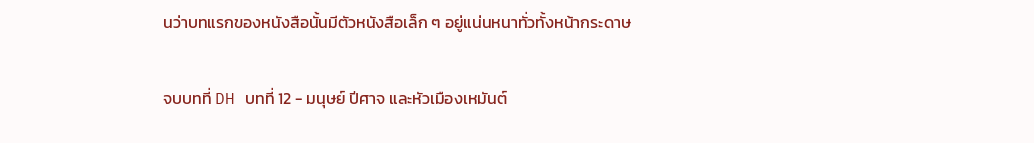นว่าบทแรกของหนังสือนั้นมีตัวหนังสือเล็ก ๆ อยู่แน่นหนาทั่วทั้งหน้ากระดาษ

จบบทที่ DH บทที่ 12 - มนุษย์ ปีศาจ และหัวเมืองเหมันต์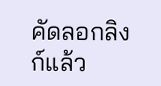คัดลอกลิงก์แล้ว